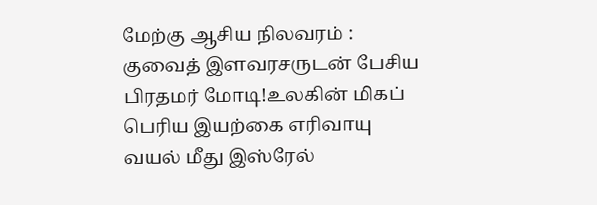மேற்கு ஆசிய நிலவரம் : குவைத் இளவரசருடன் பேசிய பிரதமர் மோடி!உலகின் மிகப் பெரிய இயற்கை எரிவாயு வயல் மீது இஸ்ரேல்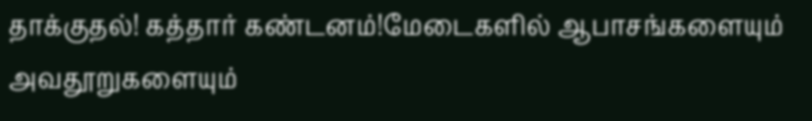தாக்குதல்! கத்தார் கண்டனம்!மேடைகளில் ஆபாசங்களையும் அவதூறுகளையும்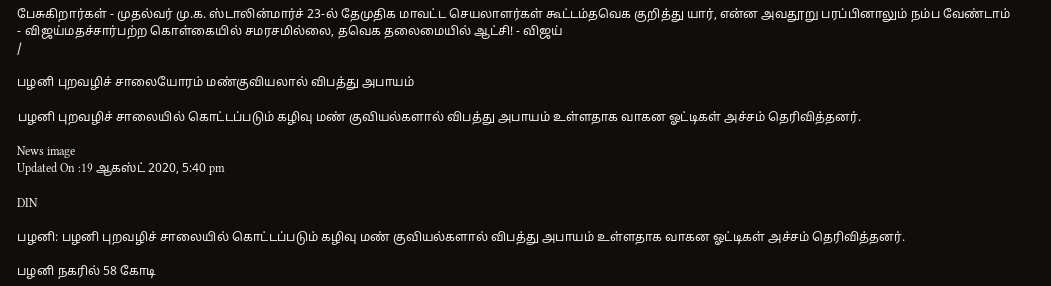பேசுகிறார்கள் - முதல்வர் மு.க. ஸ்டாலின்மார்ச் 23-ல் தேமுதிக மாவட்ட செயலாளர்கள் கூட்டம்தவெக குறித்து யார், என்ன அவதூறு பரப்பினாலும் நம்ப வேண்டாம் - விஜய்மதச்சார்பற்ற கொள்கையில் சமரசமில்லை, தவெக தலைமையில் ஆட்சி! - விஜய்
/

பழனி புறவழிச் சாலையோரம் மண்குவியலால் விபத்து அபாயம்

பழனி புறவழிச் சாலையில் கொட்டப்படும் கழிவு மண் குவியல்களால் விபத்து அபாயம் உள்ளதாக வாகன ஓட்டிகள் அச்சம் தெரிவித்தனர்.

News image
Updated On :19 ஆகஸ்ட் 2020, 5:40 pm

DIN

பழனி: பழனி புறவழிச் சாலையில் கொட்டப்படும் கழிவு மண் குவியல்களால் விபத்து அபாயம் உள்ளதாக வாகன ஓட்டிகள் அச்சம் தெரிவித்தனர்.

பழனி நகரில் 58 கோடி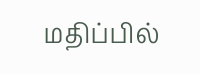மதிப்பில்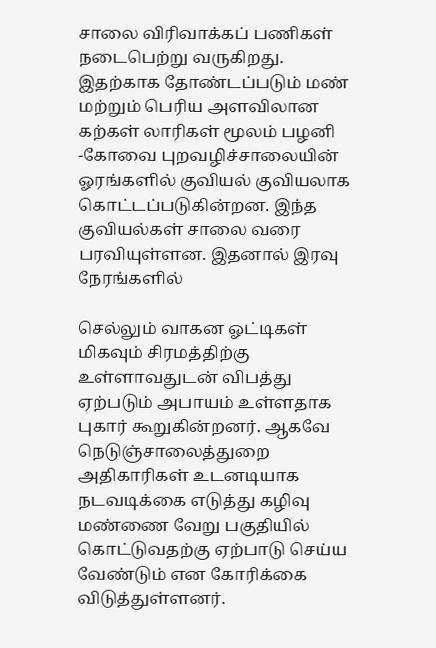சாலை விரிவாக்கப் பணிகள் நடைபெற்று வருகிறது. இதற்காக தோண்டப்படும் மண் மற்றும் பெரிய அளவிலான கற்கள் லாரிகள் மூலம் பழனி -கோவை புறவழிச்சாலையின் ஓரங்களில் குவியல் குவியலாக கொட்டப்படுகின்றன. இந்த குவியல்கள் சாலை வரை பரவியுள்ளன. இதனால் இரவு நேரங்களில்

செல்லும் வாகன ஓட்டிகள் மிகவும் சிரமத்திற்கு உள்ளாவதுடன் விபத்து ஏற்படும் அபாயம் உள்ளதாக புகார் கூறுகின்றனர். ஆகவே நெடுஞ்சாலைத்துறை அதிகாரிகள் உடனடியாக நடவடிக்கை எடுத்து கழிவு மண்ணை வேறு பகுதியில் கொட்டுவதற்கு ஏற்பாடு செய்ய வேண்டும் என கோரிக்கை விடுத்துள்ளனர்.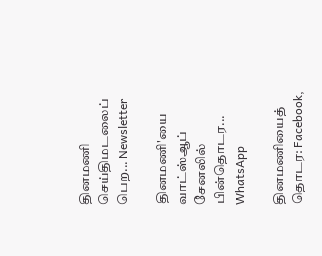தினமணி செய்திமடலைப் பெற... Newsletter

தினமணி'யை வாட்ஸ்ஆப் சேனலில் பின்தொடர... WhatsApp

தினமணியைத் தொடர: Facebook,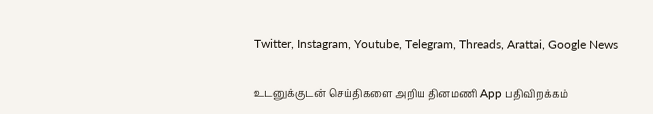Twitter, Instagram, Youtube, Telegram, Threads, Arattai, Google News

உடனுக்குடன் செய்திகளை அறிய தினமணி App பதிவிறக்கம்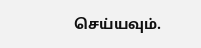செய்யவும்.